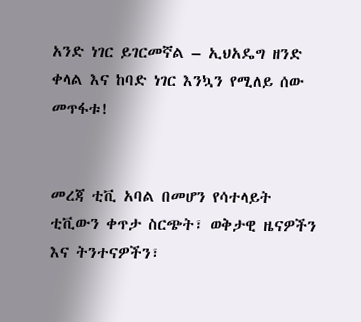አንድ ነገር ይገርመኛል – ኢህአዴግ ዘንድ ቀላል እና ከባድ ነገር እንኳን የሚለይ ሰው መጥፋቱ!


መረጃ ቲቪ አባል በመሆን የሳተላይት ቲቪውን ቀጥታ ስርጭት፣ ወቅታዊ ዜናዎችን እና ትንተናዎችን፣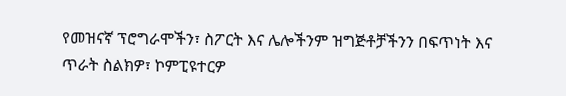የመዝናኛ ፕሮግራሞችን፣ ስፖርት እና ሌሎችንም ዝግጅቶቻችንን በፍጥነት እና ጥራት ስልክዎ፣ ኮምፒዩተርዎ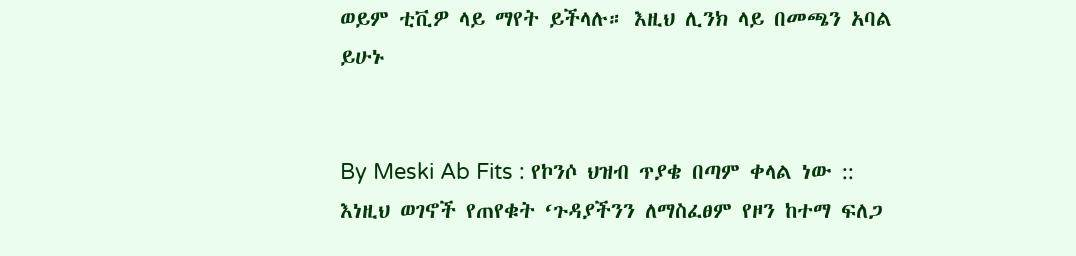ወይም ቲቪዎ ላይ ማየት ይችላሉ። እዚህ ሊንክ ላይ በመጫን አባል ይሁኑ


By Meski Ab Fits : የኮንሶ ህዝብ ጥያቄ በጣም ቀላል ነው :: እነዚህ ወገኖች የጠየቁት ‘ጉዳያችንን ለማስፈፀም የዞን ከተማ ፍለጋ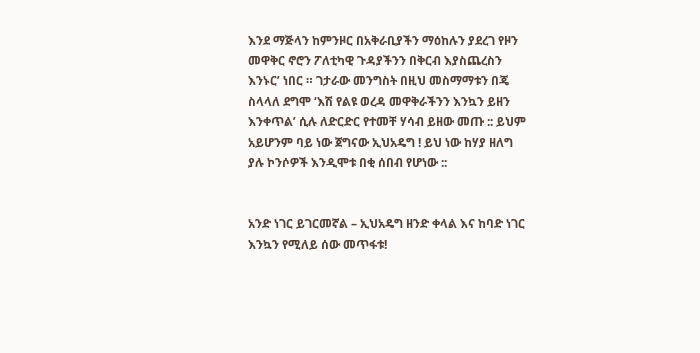እንደ ማጅላን ከምንዞር በአቅራቢያችን ማዕከሉን ያደረገ የዞን መዋቅር ኖሮን ፖለቲካዊ ጉዳያችንን በቅርብ እያስጨረስን እንኑር’ ነበር ። ገታራው መንግስት በዚህ መስማማቱን በጄ ስላላለ ደግሞ ‘እሽ የልዩ ወረዳ መዋቅራችንን እንኳን ይዘን እንቀጥል’ ሲሉ ለድርድር የተመቸ ሃሳብ ይዘው መጡ :: ይህም አይሆንም ባይ ነው ጀግናው ኢህአዴግ ! ይህ ነው ከሃያ ዘለግ ያሉ ኮንሶዎች እንዲሞቱ በቂ ሰበብ የሆነው ::


አንድ ነገር ይገርመኛል – ኢህአዴግ ዘንድ ቀላል እና ከባድ ነገር እንኳን የሚለይ ሰው መጥፋቱ!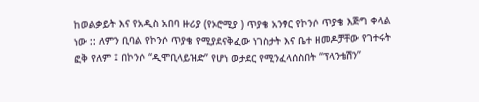ከወልቃይት እና የአዲስ አበባ ዙሪያ (የኦሮሚያ ) ጥያቄ አንፃር የኮንሶ ጥያቄ እጅግ ቀላል ነው :: ለምን ቢባል የኮንሶ ጥያቄ የሚያደናቅፈው ነገስታት እና ቤተ ዘመዶቻቸው የገተሩት ፎቅ የለም ፤ በኮንሶ “ዲሞቢላይዝድ” የሆነ ወታደር የሚንፈላሰስበት “ፕላንቴሽን”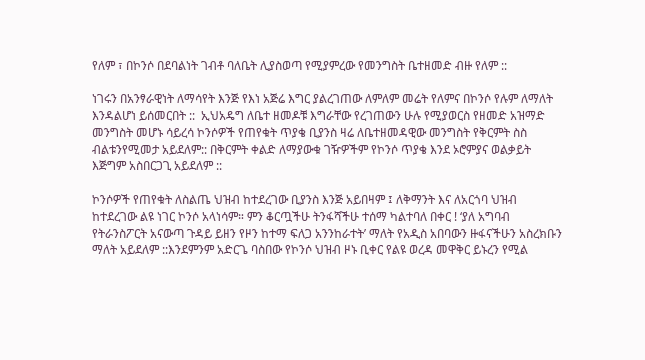የለም ፣ በኮንሶ በደባልነት ገብቶ ባለቤት ሊያስወጣ የሚያምረው የመንግስት ቤተዘመድ ብዙ የለም ::

ነገሩን በአንፃራዊነት ለማሳየት እንጅ የእነ አጅሬ እግር ያልረገጠው ለምለም መሬት የለምና በኮንሶ የሉም ለማለት እንዳልሆነ ይሰመርበት ::  ኢህአዴግ ለቤተ ዘመዶቹ እግራቸው የረገጠውን ሁሉ የሚያወርስ የዘመድ አዝማድ መንግስት መሆኑ ሳይረሳ ኮንሶዎች የጠየቁት ጥያቄ ቢያንስ ዛሬ ለቤተዘመዳዊው መንግስት የቅርምት ስስ ብልቱንየሚመታ አይደለም:: በቅርምት ቀልድ ለማያውቁ ገዥዎችም የኮንሶ ጥያቄ እንደ ኦሮምያና ወልቃይት እጅግም አስበርጋጊ አይደለም ::

ኮንሶዎች የጠየቁት ለስልጤ ህዝብ ከተደረገው ቢያንስ እንጅ አይበዛም ፤ ለቅማንት እና ለአርጎባ ህዝብ ከተደረገው ልዩ ነገር ኮንሶ አላነሳም። ምን ቆርጧችሁ ትንፋሻችሁ ተሰማ ካልተባለ በቀር ! ‘ያለ አግባብ የትራንስፖርት አናውጣ ጉዳይ ይዘን የዞን ከተማ ፍለጋ አንንከራተት’ ማለት የአዲስ አበባውን ዙፋናችሁን አስረክቡን ማለት አይደለም ::እንደምንም አድርጌ ባስበው የኮንሶ ህዝብ ዞኑ ቢቀር የልዩ ወረዳ መዋቅር ይኑረን የሚል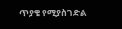ጥያቄ የሚያስገድል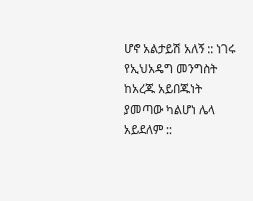ሆኖ አልታይሽ አለኝ :: ነገሩ የኢህአዴግ መንግስት ከአረጁ አይበጁነት ያመጣው ካልሆነ ሌላ አይደለም ::